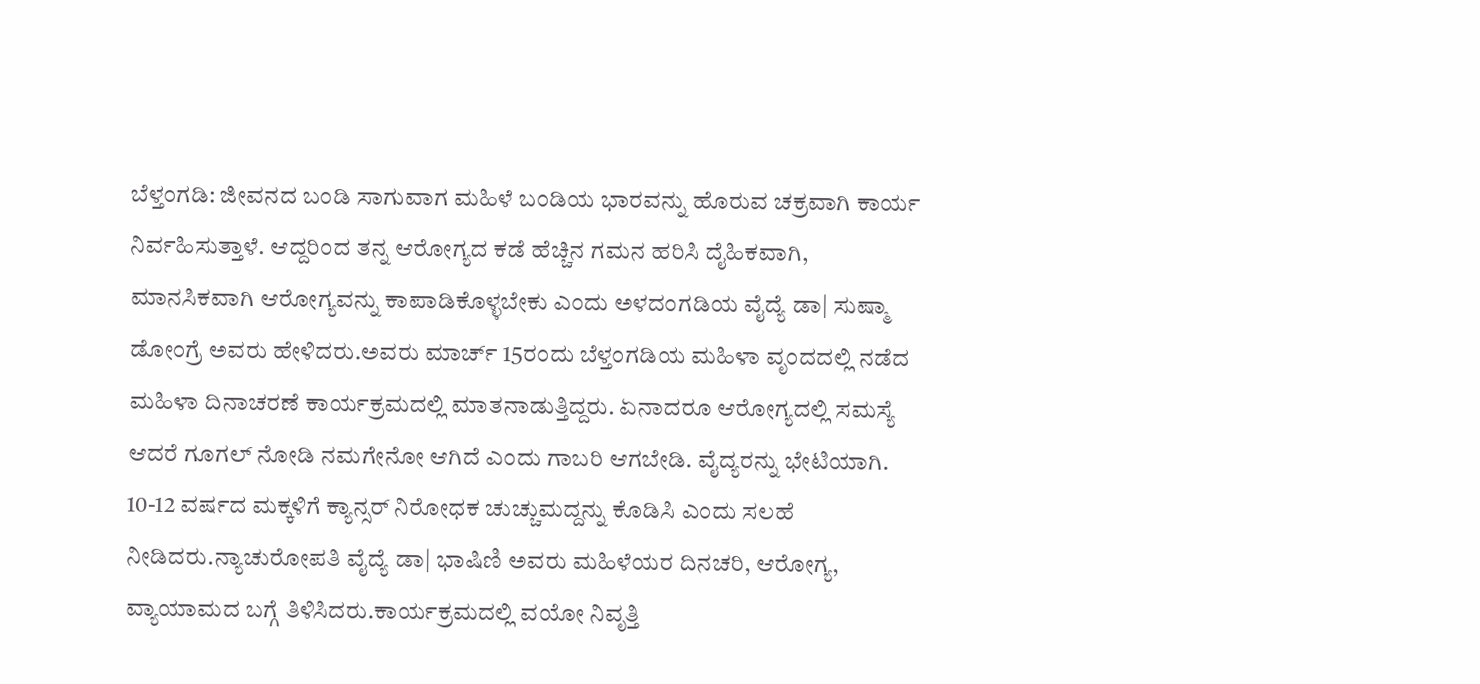ಬೆಳ್ತಂಗಡಿ: ಜೀವನದ ಬಂಡಿ ಸಾಗುವಾಗ ಮಹಿಳೆ ಬಂಡಿಯ ಭಾರವನ್ನು ಹೊರುವ ಚಕ್ರವಾಗಿ ಕಾರ್ಯ ನಿರ್ವಹಿಸುತ್ತಾಳೆ. ಆದ್ದರಿಂದ ತನ್ನ ಆರೋಗ್ಯದ ಕಡೆ ಹೆಚ್ಚಿನ ಗಮನ ಹರಿಸಿ ದೈಹಿಕವಾಗಿ, ಮಾನಸಿಕವಾಗಿ ಆರೋಗ್ಯವನ್ನು ಕಾಪಾಡಿಕೊಳ್ಳಬೇಕು ಎಂದು ಅಳದಂಗಡಿಯ ವೈದ್ಯೆ ಡಾ| ಸುಷ್ಮಾ ಡೋಂಗ್ರೆ ಅವರು ಹೇಳಿದರು.ಅವರು ಮಾರ್ಚ್ 15ರಂದು ಬೆಳ್ತಂಗಡಿಯ ಮಹಿಳಾ ವೃಂದದಲ್ಲಿ ನಡೆದ ಮಹಿಳಾ ದಿನಾಚರಣೆ ಕಾರ್ಯಕ್ರಮದಲ್ಲಿ ಮಾತನಾಡುತ್ತಿದ್ದರು. ಏನಾದರೂ ಆರೋಗ್ಯದಲ್ಲಿ ಸಮಸ್ಯೆ ಆದರೆ ಗೂಗಲ್ ನೋಡಿ ನಮಗೇನೋ ಆಗಿದೆ ಎಂದು ಗಾಬರಿ ಆಗಬೇಡಿ. ವೈದ್ಯರನ್ನು ಭೇಟಿಯಾಗಿ. 10-12 ವರ್ಷದ ಮಕ್ಕಳಿಗೆ ಕ್ಯಾನ್ಸರ್ ನಿರೋಧಕ ಚುಚ್ಚುಮದ್ದನ್ನು ಕೊಡಿಸಿ ಎಂದು ಸಲಹೆ ನೀಡಿದರು.ನ್ಯಾಚುರೋಪತಿ ವೈದ್ಯೆ ಡಾ| ಭಾಷಿಣಿ ಅವರು ಮಹಿಳೆಯರ ದಿನಚರಿ, ಆರೋಗ್ಯ, ವ್ಯಾಯಾಮದ ಬಗ್ಗೆ ತಿಳಿಸಿದರು.ಕಾರ್ಯಕ್ರಮದಲ್ಲಿ ವಯೋ ನಿವೃತ್ತಿ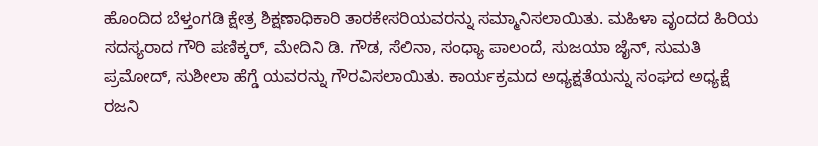ಹೊಂದಿದ ಬೆಳ್ತಂಗಡಿ ಕ್ಷೇತ್ರ ಶಿಕ್ಷಣಾಧಿಕಾರಿ ತಾರಕೇಸರಿಯವರನ್ನು ಸಮ್ಮಾನಿಸಲಾಯಿತು. ಮಹಿಳಾ ವೃಂದದ ಹಿರಿಯ ಸದಸ್ಯರಾದ ಗೌರಿ ಪಣಿಕ್ಕರ್, ಮೇದಿನಿ ಡಿ. ಗೌಡ, ಸೆಲಿನಾ, ಸಂಧ್ಯಾ ಪಾಲಂದೆ, ಸುಜಯಾ ಜೈನ್, ಸುಮತಿ ಪ್ರಮೋದ್, ಸುಶೀಲಾ ಹೆಗ್ಡೆ ಯವರನ್ನು ಗೌರವಿಸಲಾಯಿತು. ಕಾರ್ಯಕ್ರಮದ ಅಧ್ಯಕ್ಷತೆಯನ್ನು ಸಂಘದ ಅಧ್ಯಕ್ಷೆ ರಜನಿ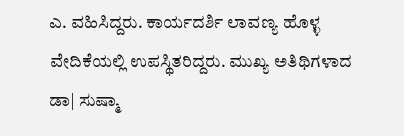ಎ. ವಹಿಸಿದ್ದರು. ಕಾರ್ಯದರ್ಶಿ ಲಾವಣ್ಯ ಹೊಳ್ಳ ವೇದಿಕೆಯಲ್ಲಿ ಉಪಸ್ಥಿತರಿದ್ದರು. ಮುಖ್ಯ ಅತಿಥಿಗಳಾದ ಡಾ| ಸುಷ್ಮಾ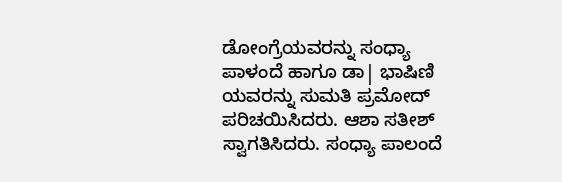ಡೋಂಗ್ರೆಯವರನ್ನು ಸಂಧ್ಯಾ ಪಾಳಂದೆ ಹಾಗೂ ಡಾ| ಭಾಷಿಣಿ ಯವರನ್ನು ಸುಮತಿ ಪ್ರಮೋದ್ ಪರಿಚಯಿಸಿದರು. ಆಶಾ ಸತೀಶ್ ಸ್ವಾಗತಿಸಿದರು. ಸಂಧ್ಯಾ ಪಾಲಂದೆ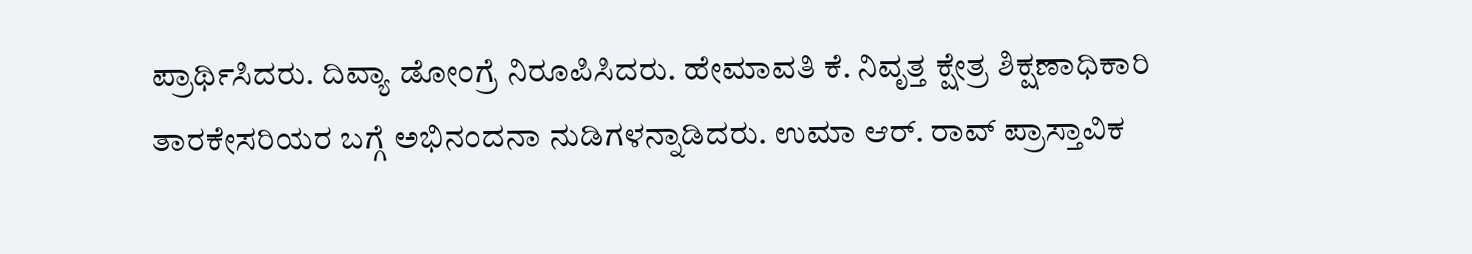ಪ್ರಾರ್ಥಿಸಿದರು. ದಿವ್ಯಾ ಡೋಂಗ್ರೆ ನಿರೂಪಿಸಿದರು. ಹೇಮಾವತಿ ಕೆ. ನಿವೃತ್ತ ಕ್ಷೇತ್ರ ಶಿಕ್ಷಣಾಧಿಕಾರಿ ತಾರಕೇಸರಿಯರ ಬಗ್ಗೆ ಅಭಿನಂದನಾ ನುಡಿಗಳನ್ನಾಡಿದರು. ಉಮಾ ಆರ್. ರಾವ್ ಪ್ರಾಸ್ತಾವಿಕ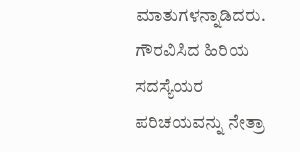ಮಾತುಗಳನ್ನಾಡಿದರು. ಗೌರವಿಸಿದ ಹಿರಿಯ ಸದಸ್ಯೆಯರ ಪರಿಚಯವನ್ನು ನೇತ್ರಾ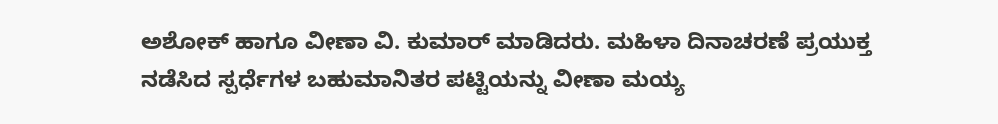ಅಶೋಕ್ ಹಾಗೂ ವೀಣಾ ವಿ. ಕುಮಾರ್ ಮಾಡಿದರು. ಮಹಿಳಾ ದಿನಾಚರಣೆ ಪ್ರಯುಕ್ತ ನಡೆಸಿದ ಸ್ಪರ್ಧೆಗಳ ಬಹುಮಾನಿತರ ಪಟ್ಟಿಯನ್ನು ವೀಣಾ ಮಯ್ಯ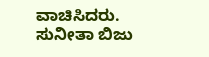ವಾಚಿಸಿದರು. ಸುನೀತಾ ಬಿಜು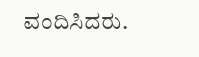ವಂದಿಸಿದರು.